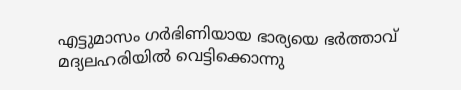എട്ടുമാസം ഗർഭിണിയായ ഭാര്യയെ ഭർത്താവ് മദ്യലഹരിയിൽ വെട്ടിക്കൊന്നു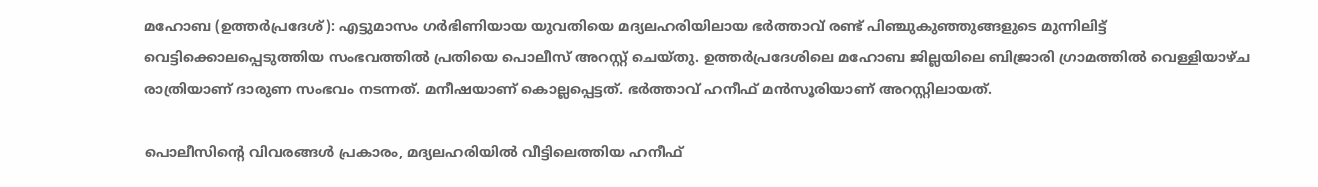മഹോബ (ഉത്തർപ്രദേശ്): എട്ടുമാസം ഗർഭിണിയായ യുവതിയെ മദ്യലഹരിയിലായ ഭർത്താവ് രണ്ട് പിഞ്ചുകുഞ്ഞുങ്ങളുടെ മുന്നിലിട്ട് വെട്ടിക്കൊലപ്പെടുത്തിയ സംഭവത്തിൽ പ്രതിയെ പൊലീസ് അറസ്റ്റ് ചെയ്തു. ഉത്തർപ്രദേശിലെ മഹോബ ജില്ലയിലെ ബിജ്രാരി ഗ്രാമത്തിൽ വെള്ളിയാഴ്ച രാത്രിയാണ് ദാരുണ സംഭവം നടന്നത്. മനീഷയാണ് കൊല്ലപ്പെട്ടത്. ഭർത്താവ് ഹനീഫ് മൻസൂരിയാണ് അറസ്റ്റിലായത്.

പൊലീസിന്റെ വിവരങ്ങൾ പ്രകാരം, മദ്യലഹരിയിൽ വീട്ടിലെത്തിയ ഹനീഫ്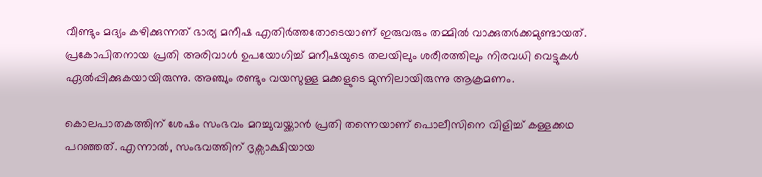വീണ്ടും മദ്യം കഴിക്കുന്നത് ഭാര്യ മനീഷ എതിർത്തതോടെയാണ് ഇരുവരും തമ്മിൽ വാക്കുതർക്കമുണ്ടായത്. പ്രകോപിതനായ പ്രതി അരിവാൾ ഉപയോഗിച്ച് മനീഷയുടെ തലയിലും ശരീരത്തിലും നിരവധി വെട്ടുകൾ ഏൽപ്പിക്കുകയായിരുന്നു. അഞ്ചും രണ്ടും വയസുള്ള മക്കളുടെ മുന്നിലായിരുന്നു ആക്രമണം.

കൊലപാതകത്തിന് ശേഷം സംഭവം മറച്ചുവയ്ക്കാൻ പ്രതി തന്നെയാണ് പൊലീസിനെ വിളിച്ച് കള്ളക്കഥ പറഞ്ഞത്. എന്നാൽ, സംഭവത്തിന് ദൃക്സാക്ഷിയായ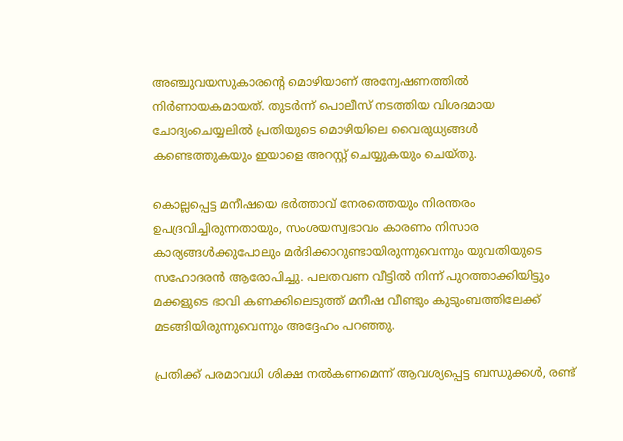അഞ്ചുവയസുകാരന്റെ മൊഴിയാണ് അന്വേഷണത്തിൽ നിർണായകമായത്. തുടർന്ന് പൊലീസ് നടത്തിയ വിശദമായ ചോദ്യംചെയ്യലിൽ പ്രതിയുടെ മൊഴിയിലെ വൈരുധ്യങ്ങൾ കണ്ടെത്തുകയും ഇയാളെ അറസ്റ്റ് ചെയ്യുകയും ചെയ്തു.

കൊല്ലപ്പെട്ട മനീഷയെ ഭർത്താവ് നേരത്തെയും നിരന്തരം ഉപദ്രവിച്ചിരുന്നതായും, സംശയസ്വഭാവം കാരണം നിസാര കാര്യങ്ങൾക്കുപോലും മർദിക്കാറുണ്ടായിരുന്നുവെന്നും യുവതിയുടെ സഹോദരൻ ആരോപിച്ചു. പലതവണ വീട്ടിൽ നിന്ന് പുറത്താക്കിയിട്ടും മക്കളുടെ ഭാവി കണക്കിലെടുത്ത് മനീഷ വീണ്ടും കുടുംബത്തിലേക്ക് മടങ്ങിയിരുന്നുവെന്നും അദ്ദേഹം പറഞ്ഞു.

പ്രതിക്ക് പരമാവധി ശിക്ഷ നൽകണമെന്ന് ആവശ്യപ്പെട്ട ബന്ധുക്കൾ, രണ്ട്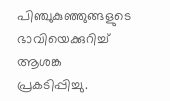പിഞ്ചുകുഞ്ഞുങ്ങളുടെ ഭാവിയെക്കുറിച്ച് ആശങ്ക പ്രകടിപ്പിച്ചു.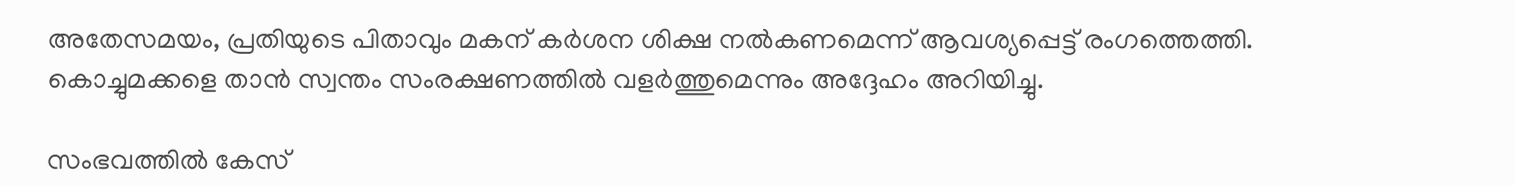അതേസമയം, പ്രതിയുടെ പിതാവും മകന് കർശന ശിക്ഷ നൽകണമെന്ന് ആവശ്യപ്പെട്ട് രംഗത്തെത്തി. കൊച്ചുമക്കളെ താൻ സ്വന്തം സംരക്ഷണത്തിൽ വളർത്തുമെന്നും അദ്ദേഹം അറിയിച്ചു.

സംഭവത്തിൽ കേസ്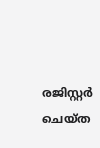രജിസ്റ്റർ ചെയ്ത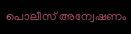പൊലീസ് അന്വേഷണം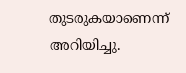തുടരുകയാണെന്ന് അറിയിച്ചു.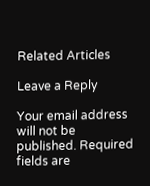Related Articles

Leave a Reply

Your email address will not be published. Required fields are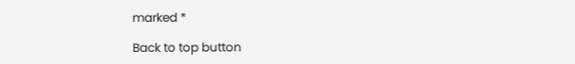marked *

Back to top button